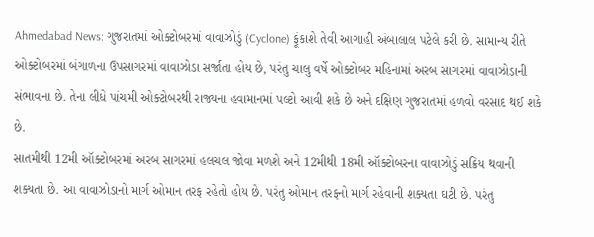Ahmedabad News: ગુજરાતમાં ઓક્ટોબરમાં વાવાઝોડું (Cyclone) ફૂંકાશે તેવી આગાહી અંબાલાલ પટેલે કરી છે. સામાન્ય રીતે ઓક્ટોબરમાં બંગાળના ઉપસાગરમાં વાવાઝોડા સર્જાતા હોય છે, પરંતુ ચાલુ વર્ષે ઓક્ટોબર મહિનામાં અરબ સાગરમાં વાવાઝોડાની સંભાવના છે. તેના લીધે પાંચમી ઓક્ટોબરથી રાજ્યના હવામાનમાં પલ્ટો આવી શકે છે અને દક્ષિણ ગુજરાતમાં હળવો વરસાદ થઈ શકે છે.
સાતમીથી 12મી ઑક્ટોબરમાં અરબ સાગરમાં હલચલ જોવા મળશે અને 12મીથી 18મી ઑક્ટોબરના વાવાઝોડું સક્રિય થવાની શક્યતા છે. આ વાવાઝોડાનો માર્ગ ઓમાન તરફ રહેતો હોય છે. પરંતુ ઓમાન તરફનો માર્ગ રહેવાની શક્યતા ઘટી છે. પરંતુ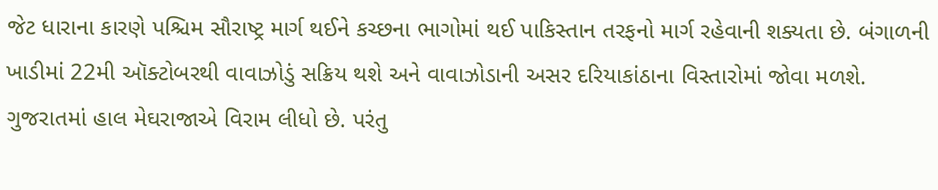જેટ ધારાના કારણે પશ્ચિમ સૌરાષ્ટ્ર માર્ગ થઈને કચ્છના ભાગોમાં થઈ પાકિસ્તાન તરફનો માર્ગ રહેવાની શક્યતા છે. બંગાળની ખાડીમાં 22મી ઑક્ટોબરથી વાવાઝોડું સક્રિય થશે અને વાવાઝોડાની અસર દરિયાકાંઠાના વિસ્તારોમાં જોવા મળશે.
ગુજરાતમાં હાલ મેઘરાજાએ વિરામ લીધો છે. પરંતુ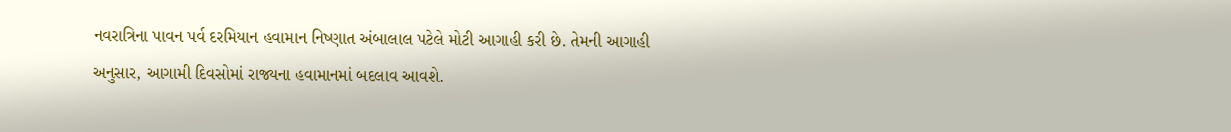નવરાત્રિના પાવન પર્વ દરમિયાન હવામાન નિષ્ણાત અંબાલાલ પટેલે મોટી આગાહી કરી છે. તેમની આગાહી અનુસાર, આગામી દિવસોમાં રાજ્યના હવામાનમાં બદલાવ આવશે.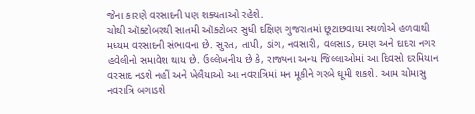જેના કારણે વરસાદની પણ શક્યતાઓ રહેશે.
ચોથી ઑક્ટોબરથી સાતમી ઑક્ટોબર સુધી દક્ષિણ ગુજરાતમાં છૂટાછવાયા સ્થળોએ હળવાથી મધ્યમ વરસાદની સંભાવના છે. સુરત, તાપી, ડાંગ, નવસારી, વલસાડ, દમણ અને દાદરા નગર હવેલીનો સમાવેશ થાય છે. ઉલ્લેખનીય છે કે, રાજ્યના અન્ય જિલ્લાઓમાં આ દિવસો દરમિયાન વરસાદ નડશે નહીં અને ખેલૈયાઓ આ નવરાત્રિમાં મન મૂકીને ગરબે ઘૂમી શકશે. આમ ચોમાસુ નવરાત્રિ બગાડશે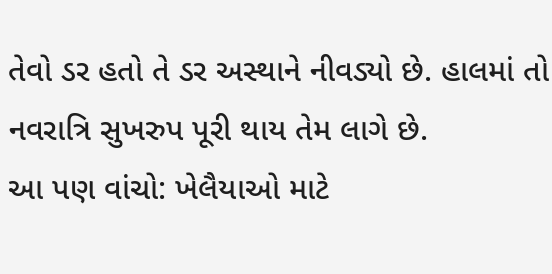તેવો ડર હતો તે ડર અસ્થાને નીવડ્યો છે. હાલમાં તો નવરાત્રિ સુખરુપ પૂરી થાય તેમ લાગે છે.
આ પણ વાંચો: ખેલૈયાઓ માટે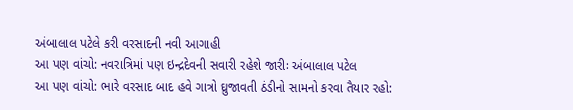અંબાલાલ પટેલે કરી વરસાદની નવી આગાહી
આ પણ વાંચો: નવરાત્રિમાં પણ ઇન્દ્રદેવની સવારી રહેશે જારીઃ અંબાલાલ પટેલ
આ પણ વાંચો: ભારે વરસાદ બાદ હવે ગાત્રો ઘ્રુજાવતી ઠંડીનો સામનો કરવા તૈયાર રહો: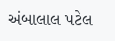અંબાલાલ પટેલ